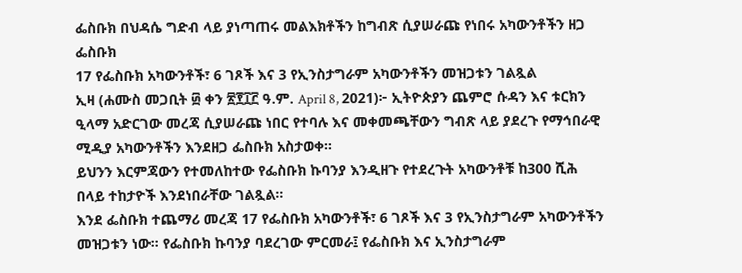ፌስቡክ በህዳሴ ግድብ ላይ ያነጣጠሩ መልእክቶችን ከግብጽ ሲያሠራጩ የነበሩ አካውንቶችን ዘጋ
ፌስቡክ
17 የፌስቡክ አካውንቶች፣ 6 ገጾች እና 3 የኢንስታግራም አካውንቶችን መዝጋቱን ገልጿል
ኢዛ (ሐሙስ መጋቢት ፴ ቀን ፳፻፲፫ ዓ.ም. April 8, 2021)፦ ኢትዮጵያን ጨምሮ ሱዳን እና ቱርክን ዒላማ አድርገው መረጃ ሲያሠራጩ ነበር የተባሉ እና መቀመጫቸውን ግብጽ ላይ ያደረጉ የማኅበራዊ ሚዲያ አካውንቶችን እንደዘጋ ፌስቡክ አስታወቀ።
ይህንን እርምጃውን የተመለከተው የፌስቡክ ኩባንያ እንዲዘጉ የተደረጉት አካውንቶቹ ከ300 ሺሕ በላይ ተከታዮች እንደነበራቸው ገልጿል።
እንደ ፌስቡክ ተጨማሪ መረጃ 17 የፌስቡክ አካውንቶች፣ 6 ገጾች እና 3 የኢንስታግራም አካውንቶችን መዝጋቱን ነው። የፌስቡክ ኩባንያ ባደረገው ምርመራ፤ የፌስቡክ እና ኢንስታግራም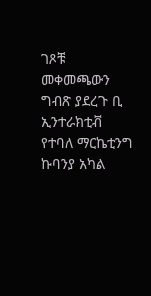ገጾቹ መቀመጫውን ግብጽ ያደረጉ ቢ ኢንተራክቲቭ የተባለ ማርኬቲንግ ኩባንያ አካል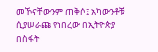መኾናቸውንም ጠቅሶ፤ አካውንቶቹ ሲያሠራጩ የነበረው በኢትዮጵያ በስፋት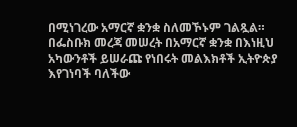በሚነገረው አማርኛ ቋንቋ ስለመኾኑም ገልጿል።
በፌስቡክ መረጃ መሠረት በአማርኛ ቋንቋ በእነዚህ አካውንቶች ይሠራጩ የነበሩት መልእክቶች ኢትዮጵያ እየገነባች ባለችው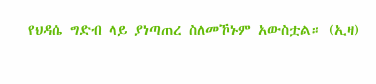የህዳሴ ግድብ ላይ ያነጣጠረ ስለመኾኑም አውስቷል። (ኢዛ)